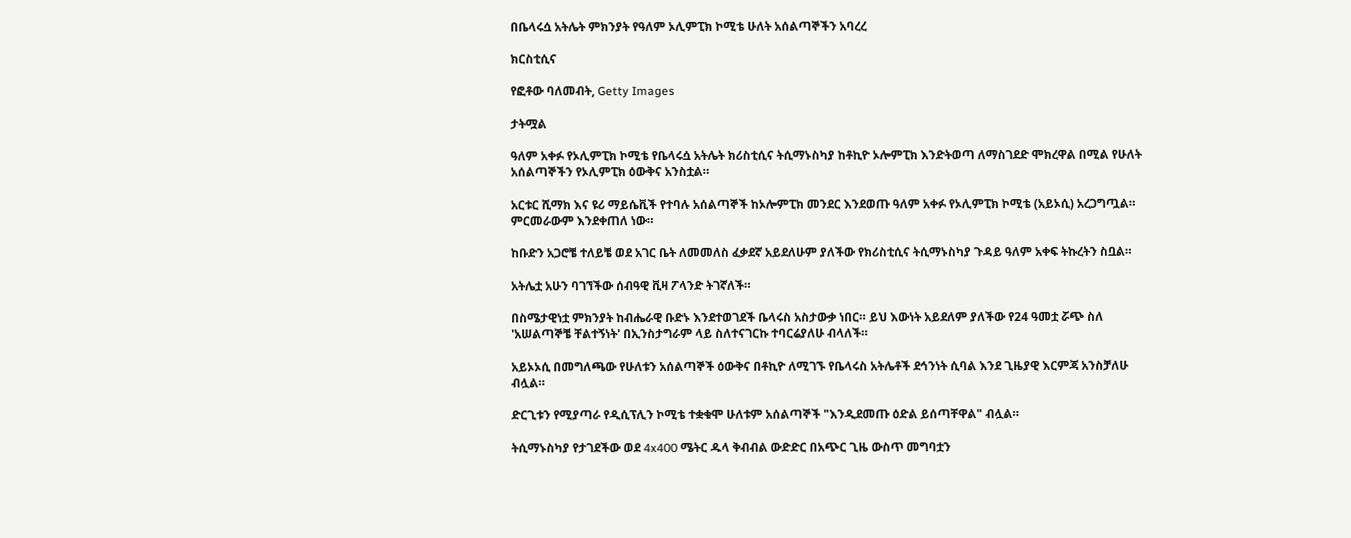በቤላሩሷ አትሌት ምክንያት የዓለም ኦሊምፒክ ኮሚቴ ሁለት አሰልጣኞችን አባረረ

ክርስቲሲና

የፎቶው ባለመብት, Getty Images

ታትሟል

ዓለም አቀፉ የኦሊምፒክ ኮሚቴ የቤላሩሷ አትሌት ክሪስቲሲና ትሲማኑስካያ ከቶኪዮ ኦሎምፒክ እንድትወጣ ለማስገደድ ሞክረዋል በሚል የሁለት አሰልጣኞችን የኦሊምፒክ ዕውቅና አንስቷል።

አርቱር ሺማክ እና ዩሪ ማይሴቪች የተባሉ አሰልጣኞች ከኦሎምፒክ መንደር እንደወጡ ዓለም አቀፉ የኦሊምፒክ ኮሚቴ (አይኦሲ) አረጋግጧል። ምርመራውም እንደቀጠለ ነው።

ከቡድን አጋሮቼ ተለይቼ ወደ አገር ቤት ለመመለስ ፈቃደኛ አይደለሁም ያለችው የክሪስቲሲና ትሲማኑስካያ ጉዳይ ዓለም አቀፍ ትኩረትን ስቧል።

አትሌቷ አሁን ባገኘችው ሰብዓዊ ቪዛ ፖላንድ ትገኛለች።

በስሜታዊነቷ ምክንያት ከብሔራዊ ቡድኑ እንደተወገደች ቤላሩስ አስታውቃ ነበር። ይህ እውነት አይደለም ያለችው የ24 ዓመቷ ሯጭ ስለ 'አሠልጣኞቼ ቸልተኝነት' በኢንስታግራም ላይ ስለተናገርኩ ተባርሬያለሁ ብላለች።

አይኦኦሲ በመግለጫው የሁለቱን አሰልጣኞች ዕውቅና በቶኪዮ ለሚገኙ የቤላሩስ አትሌቶች ደኅንነት ሲባል እንደ ጊዜያዊ እርምጃ አንስቻለሁ ብሏል።

ድርጊቱን የሚያጣራ የዲሲፕሊን ኮሚቴ ተቋቁሞ ሁለቱም አሰልጣኞች "እንዲደመጡ ዕድል ይሰጣቸዋል" ብሏል።

ትሲማኑስካያ የታገደችው ወደ 4x400 ሜትር ዱላ ቅብብል ውድድር በአጭር ጊዜ ውስጥ መግባቷን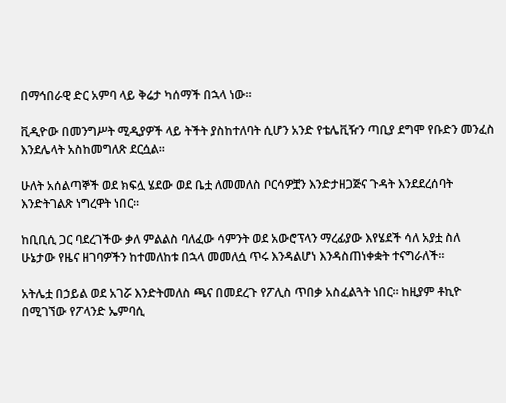በማኅበራዊ ድር አምባ ላይ ቅሬታ ካሰማች በኋላ ነው።

ቪዲዮው በመንግሥት ሚዲያዎች ላይ ትችት ያስከተለባት ሲሆን አንድ የቴሌቪዥን ጣቢያ ደግሞ የቡድን መንፈስ እንደሌላት አስከመግለጽ ደርሷል።

ሁለት አሰልጣኞች ወደ ክፍሏ ሄደው ወደ ቤቷ ለመመለስ ቦርሳዎቿን እንድታዘጋጅና ጉዳት እንደደረሰባት እንድትገልጽ ነግረዋት ነበር።

ከቢቢሲ ጋር ባደረገችው ቃለ ምልልስ ባለፈው ሳምንት ወደ አውሮፕላን ማረፊያው እየሄደች ሳለ አያቷ ስለ ሁኔታው የዜና ዘገባዎችን ከተመለከቱ በኋላ መመለሷ ጥሩ እንዳልሆነ እንዳስጠነቀቋት ተናግራለች።

አትሌቷ በኃይል ወደ አገሯ እንድትመለስ ጫና በመደረጉ የፖሊስ ጥበቃ አስፈልጓት ነበር። ከዚያም ቶኪዮ በሚገኘው የፖላንድ ኤምባሲ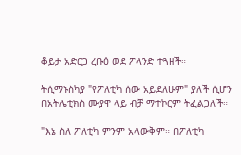ቆይታ አድርጋ ረቡዕ ወደ ፖላንድ ተጓዘች።

ትሲማኑስካያ "የፖለቲካ ሰው አይደለሁም" ያለች ሲሆን በአትሌቲክስ ሙያዋ ላይ ብቻ ማተኮርም ትፈልጋለች።

"እኔ ስለ ፖለቲካ ምንም አላውቅም። በፖለቲካ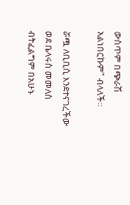ውስጥም በጭራሽ አልነበርኩም" ብላለች።

ሯጯ ለቢቢሲ እንደተናገረችው ወደ ቤላሩስ መመለስ ብትፈልግም በአሁኑ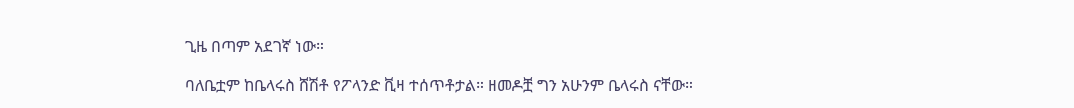ጊዜ በጣም አደገኛ ነው።

ባለቤቷም ከቤላሩስ ሸሽቶ የፖላንድ ቪዛ ተሰጥቶታል። ዘመዶቿ ግን አሁንም ቤላሩስ ናቸው።